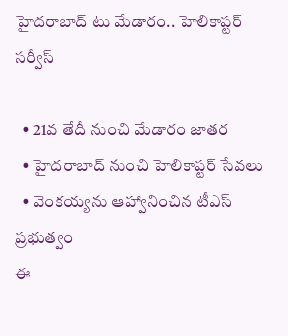హైదరాబాద్ టు మేడారం.. హెలికాప్టర్ సర్వీస్

  • 21వ తేదీ నుంచి మేడారం జాతర
  • హైదరాబాద్ నుంచి హెలికాప్టర్ సేవలు
  • వెంకయ్యను ఆహ్వానించిన టీఎస్ ప్రభుత్వం
ఈ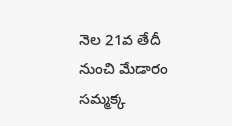నెల 21వ తేదీ నుంచి మేడారం సమ్మక్క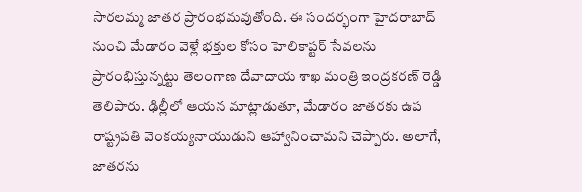సారలమ్మ జాతర ప్రారంభమవుతోంది. ఈ సందర్భంగా హైదరాబాద్ నుంచి మేడారం వెళ్లే భక్తుల కోసం హెలికాప్టర్ సేవలను ప్రారంభిస్తున్నట్టు తెలంగాణ దేవాదాయ శాఖ మంత్రి ఇంద్రకరణ్ రెడ్డి తెలిపారు. ఢిల్లీలో ఆయన మాట్లాడుతూ, మేడారం జాతరకు ఉప రాష్ట్రపతి వెంకయ్యనాయుడుని ఆహ్వానించామని చెప్పారు. అలాగే, జాతరను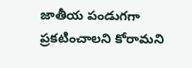జాతీయ పండుగగా ప్రకటించాలని కోరామని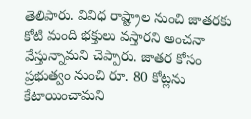తెలిపారు. వివిధ రాష్ట్రాల నుంచి జాతరకు కోటి మంది భక్తులు వస్తారని అంచనా వేస్తున్నామని చెప్పారు. జాతర కోసం ప్రభుత్వం నుంచి రూ. 80 కోట్లను కేటాయించామని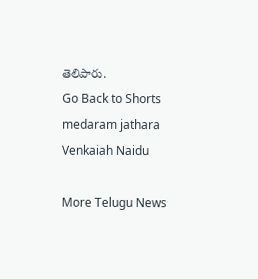తెలిపారు.
Go Back to Shorts
medaram jathara
Venkaiah Naidu

More Telugu News